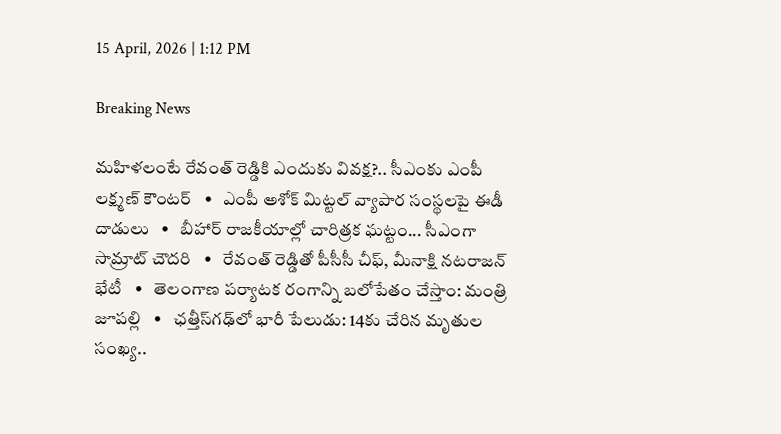15 April, 2026 | 1:12 PM

Breaking News

మహిళలంటే రేవంత్ రెడ్డికి ఎందుకు వివక్ష?.. సీఎంకు ఎంపీ లక్ష్మణ్ కౌంటర్   •   ఎంపీ అశోక్ మిట్టల్‌ వ్యాపార సంస్థలపై ఈడీ దాడులు   •   బీహార్ రాజకీయాల్లో చారిత్రక ఘట్టం... సీఎంగా సామ్రాట్‌ చౌదరి   •   రేవంత్‌ రెడ్డితో పీసీసీ చీఫ్, మీనాక్షి నటరాజన్ భేటీ   •   తెలంగాణ పర్యాటక రంగాన్ని బలోపేతం చేస్తాం: మంత్రి జూపల్లి   •   ఛత్తీస్‌గఢ్‌లో భారీ పేలుడు: 14కు చేరిన మృతుల సంఖ్య..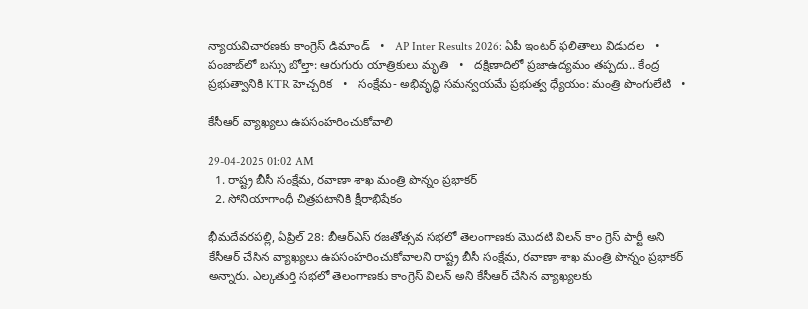న్యాయవిచారణకు కాంగ్రెస్ డిమాండ్   •   AP Inter Results 2026: ఏపీ ఇంటర్ ఫలితాలు విడుదల   •   పంజాబ్‌లో బస్సు బోల్తా: ఆరుగురు యాత్రికులు మృతి   •   దక్షిణాదిలో ప్రజాఉద్యమం తప్పదు.. కేంద్ర ప్రభుత్వానికి KTR హెచ్చరిక   •   సంక్షేమ- అభివృద్ధి సమన్వయమే ప్రభుత్వ ధ్యేయం: మంత్రి పొంగులేటి   •

కేసీఆర్ వ్యాఖ్యలు ఉపసంహరించుకోవాలి

29-04-2025 01:02 AM
  1. రాష్ట్ర బీసీ సంక్షేమ, రవాణా శాఖ మంత్రి పొన్నం ప్రభాకర్
  2. సోనియాగాంధీ చిత్రపటానికి క్షీరాభిషేకం

భీమదేవరపల్లి, ఏప్రిల్ 28: బీఆర్‌ఎస్ రజతోత్సవ సభలో తెలంగాణకు మొదటి విలన్ కాం గ్రెస్ పార్టీ అని కేసీఆర్ చేసిన వ్యాఖ్యలు ఉపసంహరించుకోవాలని రాష్ట్ర బీసీ సంక్షేమ, రవాణా శాఖ మంత్రి పొన్నం ప్రభాకర్ అన్నారు. ఎల్కతుర్తి సభలో తెలంగాణకు కాంగ్రెస్ విలన్ అని కేసీఆర్ చేసిన వ్యాఖ్యలకు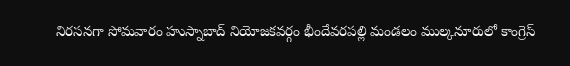నిరసనగా సోమవారం హుస్నాబాద్ నియోజకవర్గం భీందేవరపల్లి మండలం ముల్కనూరులో కాంగ్రెస్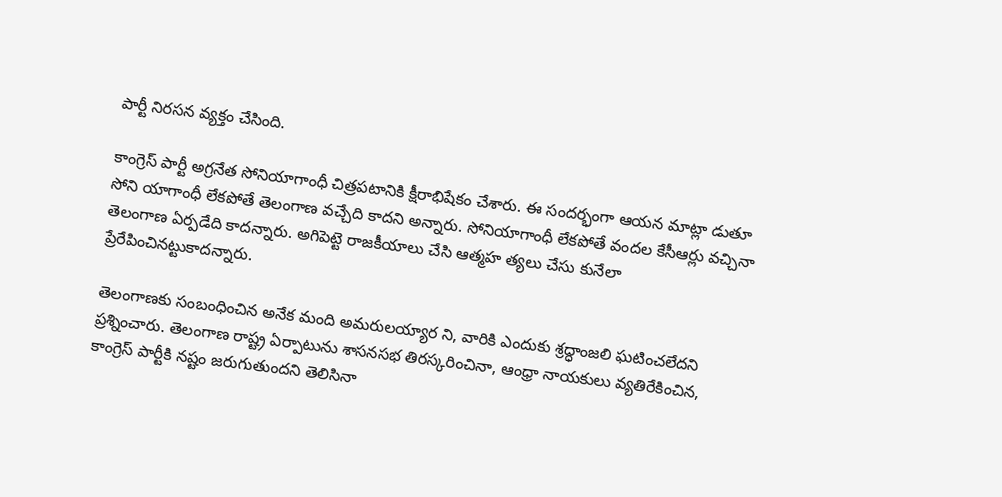పార్టీ నిరసన వ్యక్తం చేసింది.

కాంగ్రెస్ పార్టీ అగ్రనేత సోనియాగాంధీ చిత్రపటానికి క్షీరాభిషేకం చేశారు. ఈ సందర్భంగా ఆయన మాట్లా డుతూ సోని యాగాంధీ లేకపోతే తెలంగాణ వచ్చేది కాదని అన్నారు. సోనియాగాంధీ లేకపోతే వందల కేసీఆర్లు వచ్చినా తెలంగాణ ఏర్పడేది కాదన్నారు. అగిపెట్టె రాజకీయాలు చేసి ఆత్మహ త్యలు చేసు కునేలా ప్రేరేపించినట్టుకాదన్నారు.

తెలంగాణకు సంబంధించిన అనేక మంది అమరులయ్యార ని, వారికి ఎందుకు శ్రద్ధాంజలి ఘటించలేదని ప్రశ్నించారు. తెలంగాణ రాష్ట్ర ఏర్పాటును శాసనసభ తిరస్కరించినా, ఆంధ్రా నాయకులు వ్యతిరేకించిన, కాంగ్రెస్ పార్టీకి నష్టం జరుగుతుందని తెలిసినా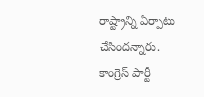రాష్ట్రాన్ని ఏర్పాటు చేసిందన్నారు. కాంగ్రెస్ పార్టీ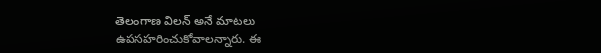తెలంగాణ విలన్ అనే మాటలు ఉపసహరించుకోవాలన్నారు. ఈ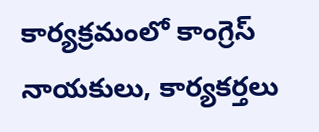కార్యక్రమంలో కాంగ్రెస్ నాయకులు, కార్యకర్తలు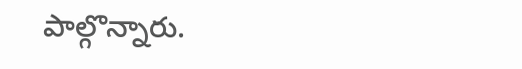పాల్గొన్నారు.